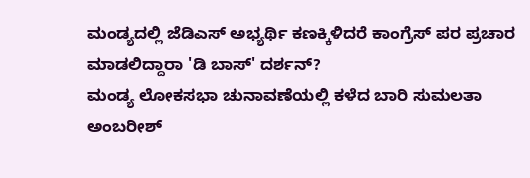ಮಂಡ್ಯದಲ್ಲಿ ಜೆಡಿಎಸ್ ಅಭ್ಯರ್ಥಿ ಕಣಕ್ಕಿಳಿದರೆ ಕಾಂಗ್ರೆಸ್ ಪರ ಪ್ರಚಾರ ಮಾಡಲಿದ್ದಾರಾ 'ಡಿ ಬಾಸ್' ದರ್ಶನ್?
ಮಂಡ್ಯ ಲೋಕಸಭಾ ಚುನಾವಣೆಯಲ್ಲಿ ಕಳೆದ ಬಾರಿ ಸುಮಲತಾ ಅಂಬರೀಶ್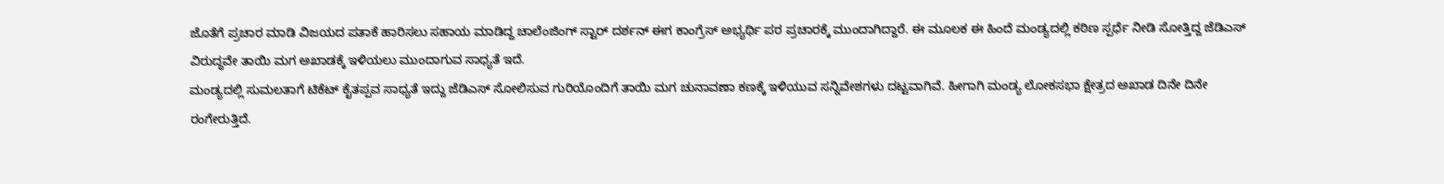ಜೊತೆಗೆ ಪ್ರಚಾರ ಮಾಡಿ ವಿಜಯದ ಪತಾಕೆ ಹಾರಿಸಲು ಸಹಾಯ ಮಾಡಿದ್ದ ಚಾಲೆಂಜಿಂಗ್ ಸ್ಟಾರ್ ದರ್ಶನ್ ಈಗ ಕಾಂಗ್ರೆಸ್ ಅಭ್ಯರ್ಥಿ ಪರ ಪ್ರಚಾರಕ್ಕೆ ಮುಂದಾಗಿದ್ದಾರೆ. ಈ ಮೂಲಕ ಈ ಹಿಂದೆ ಮಂಡ್ಯದಲ್ಲಿ ಕಠಿಣ ಸ್ಪರ್ಧೆ ನೀಡಿ ಸೋತ್ತಿದ್ದ ಜೆಡಿಎಸ್ ವಿರುದ್ಧವೇ ತಾಯಿ ಮಗ ಅಖಾಡಕ್ಕೆ ಇಳಿಯಲು ಮುಂದಾಗುವ ಸಾಧ್ಯತೆ ಇದೆ.
ಮಂಡ್ಯದಲ್ಲಿ ಸುಮಲತಾಗೆ ಟಿಕೆಟ್ ಕೈತಪ್ಪವ ಸಾಧ್ಯತೆ ಇದ್ದು ಜೆಡಿಎಸ್ ಸೋಲಿಸುವ ಗುರಿಯೊಂದಿಗೆ ತಾಯಿ ಮಗ ಚುನಾವಣಾ ಕಣಕ್ಕೆ ಇಳಿಯುವ ಸನ್ನಿವೇಶಗಳು ದಟ್ಟವಾಗಿವೆ. ಹೀಗಾಗಿ ಮಂಡ್ಯ ಲೋಕಸಭಾ ಕ್ಷೇತ್ರದ ಅಖಾಡ ದಿನೇ ದಿನೇ ರಂಗೇರುತ್ತಿದೆ.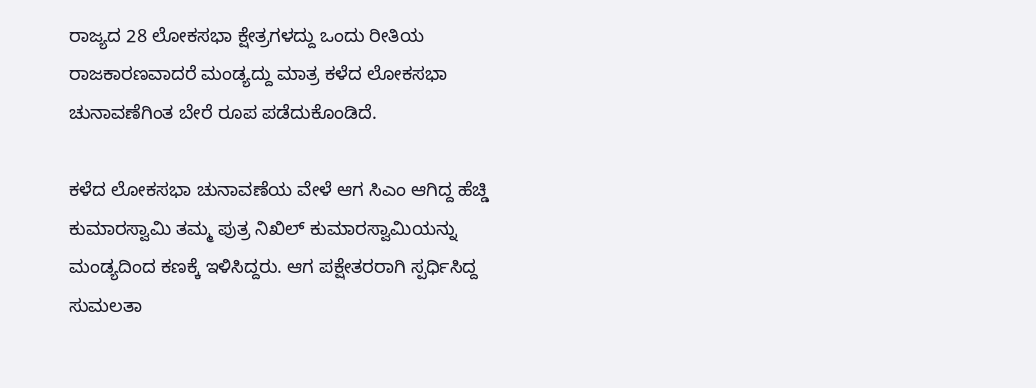ರಾಜ್ಯದ 28 ಲೋಕಸಭಾ ಕ್ಷೇತ್ರಗಳದ್ದು ಒಂದು ರೀತಿಯ ರಾಜಕಾರಣವಾದರೆ ಮಂಡ್ಯದ್ದು ಮಾತ್ರ ಕಳೆದ ಲೋಕಸಭಾ ಚುನಾವಣೆಗಿಂತ ಬೇರೆ ರೂಪ ಪಡೆದುಕೊಂಡಿದೆ.

ಕಳೆದ ಲೋಕಸಭಾ ಚುನಾವಣೆಯ ವೇಳೆ ಆಗ ಸಿಎಂ ಆಗಿದ್ದ ಹೆಚ್ಡಿ ಕುಮಾರಸ್ವಾಮಿ ತಮ್ಮ ಪುತ್ರ ನಿಖಿಲ್ ಕುಮಾರಸ್ವಾಮಿಯನ್ನು ಮಂಡ್ಯದಿಂದ ಕಣಕ್ಕೆ ಇಳಿಸಿದ್ದರು. ಆಗ ಪಕ್ಷೇತರರಾಗಿ ಸ್ಪರ್ಧಿಸಿದ್ದ ಸುಮಲತಾ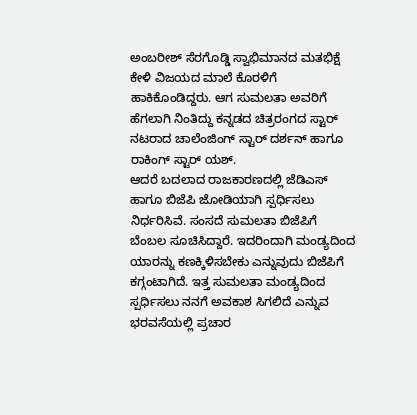ಅಂಬರೀಶ್ ಸೆರಗೊಡ್ಡಿ ಸ್ವಾಭಿಮಾನದ ಮತಭಿಕ್ಷೆ ಕೇಳಿ ವಿಜಯದ ಮಾಲೆ ಕೊರಳಿಗೆ ಹಾಕಿಕೊಂಡಿದ್ದರು. ಆಗ ಸುಮಲತಾ ಅವರಿಗೆ ಹೆಗಲಾಗಿ ನಿಂತಿದ್ದು ಕನ್ನಡದ ಚಿತ್ರರಂಗದ ಸ್ಟಾರ್ ನಟರಾದ ಚಾಲೆಂಜಿಂಗ್ ಸ್ಟಾರ್ ದರ್ಶನ್ ಹಾಗೂ ರಾಕಿಂಗ್ ಸ್ಟಾರ್ ಯಶ್.
ಆದರೆ ಬದಲಾದ ರಾಜಕಾರಣದಲ್ಲಿ ಜೆಡಿಎಸ್ ಹಾಗೂ ಬಿಜೆಪಿ ಜೋಡಿಯಾಗಿ ಸ್ಪರ್ಧಿಸಲು ನಿರ್ಧರಿಸಿವೆ. ಸಂಸದೆ ಸುಮಲತಾ ಬಿಜೆಪಿಗೆ ಬೆಂಬಲ ಸೂಚಿಸಿದ್ದಾರೆ. ಇದರಿಂದಾಗಿ ಮಂಡ್ಯದಿಂದ ಯಾರನ್ನು ಕಣಕ್ಕಿಳಿಸಬೇಕು ಎನ್ನುವುದು ಬಿಜೆಪಿಗೆ ಕಗ್ಗಂಟಾಗಿದೆ. ಇತ್ತ ಸುಮಲತಾ ಮಂಡ್ಯದಿಂದ ಸ್ಪರ್ಧಿಸಲು ನನಗೆ ಅವಕಾಶ ಸಿಗಲಿದೆ ಎನ್ನುವ ಭರವಸೆಯಲ್ಲಿ ಪ್ರಚಾರ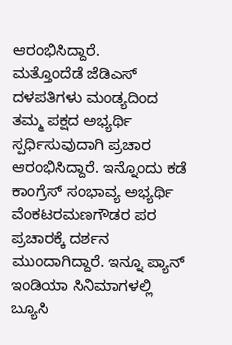ಆರಂಭಿಸಿದ್ದಾರೆ.
ಮತ್ತೊಂದೆಡೆ ಜೆಡಿಎಸ್ ದಳಪತಿಗಳು ಮಂಡ್ಯದಿಂದ ತಮ್ಮ ಪಕ್ಷದ ಅಭ್ಯರ್ಥಿ ಸ್ಪರ್ಧಿಸುವುದಾಗಿ ಪ್ರಚಾರ ಆರಂಭಿಸಿದ್ದಾರೆ. ಇನ್ನೊಂದು ಕಡೆ ಕಾಂಗ್ರೆಸ್ ಸಂಭಾವ್ಯ ಅಭ್ಯರ್ಥಿ ವೆಂಕಟರಮಣಗೌಡರ ಪರ ಪ್ರಚಾರಕ್ಕೆ ದರ್ಶನ ಮುಂದಾಗಿದ್ದಾರೆ. ಇನ್ನೂ ಪ್ಯಾನ್ ಇಂಡಿಯಾ ಸಿನಿಮಾಗಳಲ್ಲಿ ಬ್ಯೂಸಿ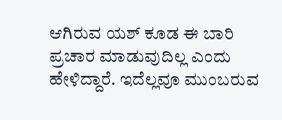ಆಗಿರುವ ಯಶ್ ಕೂಡ ಈ ಬಾರಿ ಪ್ರಚಾರ ಮಾಡುವುದಿಲ್ಲ ಎಂದು ಹೇಳಿದ್ದಾರೆ. ಇದೆಲ್ಲವೂ ಮುಂಬರುವ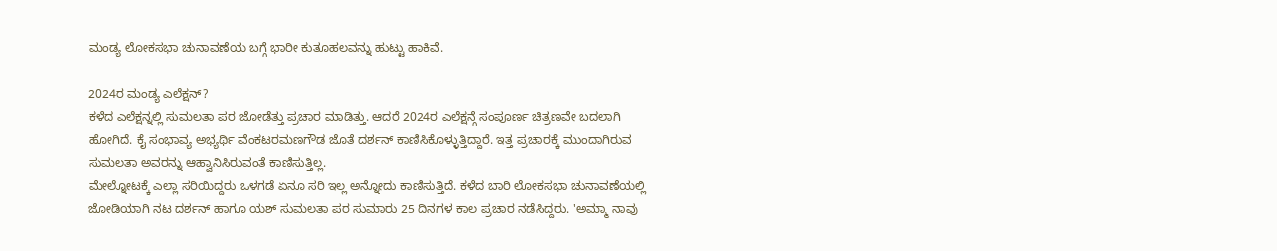ಮಂಡ್ಯ ಲೋಕಸಭಾ ಚುನಾವಣೆಯ ಬಗ್ಗೆ ಭಾರೀ ಕುತೂಹಲವನ್ನು ಹುಟ್ಟು ಹಾಕಿವೆ.

2024ರ ಮಂಡ್ಯ ಎಲೆಕ್ಷನ್?
ಕಳೆದ ಎಲೆಕ್ಷನ್ನಲ್ಲಿ ಸುಮಲತಾ ಪರ ಜೋಡೆತ್ತು ಪ್ರಚಾರ ಮಾಡಿತ್ತು. ಆದರೆ 2024ರ ಎಲೆಕ್ಷನ್ಗೆ ಸಂಪೂರ್ಣ ಚಿತ್ರಣವೇ ಬದಲಾಗಿ ಹೋಗಿದೆ. ಕೈ ಸಂಭಾವ್ಯ ಅಭ್ಯರ್ಥಿ ವೆಂಕಟರಮಣಗೌಡ ಜೊತೆ ದರ್ಶನ್ ಕಾಣಿಸಿಕೊಳ್ಳುತ್ತಿದ್ದಾರೆ. ಇತ್ತ ಪ್ರಚಾರಕ್ಕೆ ಮುಂದಾಗಿರುವ ಸುಮಲತಾ ಅವರನ್ನು ಆಹ್ವಾನಿಸಿರುವಂತೆ ಕಾಣಿಸುತ್ತಿಲ್ಲ.
ಮೇಲ್ನೋಟಕ್ಕೆ ಎಲ್ಲಾ ಸರಿಯಿದ್ದರು ಒಳಗಡೆ ಏನೂ ಸರಿ ಇಲ್ಲ ಅನ್ನೋದು ಕಾಣಿಸುತ್ತಿದೆ. ಕಳೆದ ಬಾರಿ ಲೋಕಸಭಾ ಚುನಾವಣೆಯಲ್ಲಿ ಜೋಡಿಯಾಗಿ ನಟ ದರ್ಶನ್ ಹಾಗೂ ಯಶ್ ಸುಮಲತಾ ಪರ ಸುಮಾರು 25 ದಿನಗಳ ಕಾಲ ಪ್ರಚಾರ ನಡೆಸಿದ್ದರು. 'ಅಮ್ಮಾ ನಾವು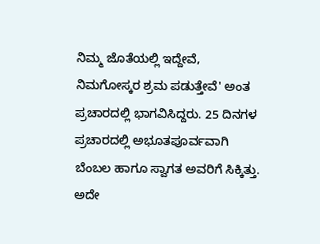ನಿಮ್ಮ ಜೊತೆಯಲ್ಲಿ ಇದ್ದೇವೆ, ನಿಮಗೋಸ್ಕರ ಶ್ರಮ ಪಡುತ್ತೇವೆ' ಅಂತ ಪ್ರಚಾರದಲ್ಲಿ ಭಾಗವಿಸಿದ್ದರು. 25 ದಿನಗಳ ಪ್ರಚಾರದಲ್ಲಿ ಅಭೂತಪೂರ್ವವಾಗಿ ಬೆಂಬಲ ಹಾಗೂ ಸ್ವಾಗತ ಅವರಿಗೆ ಸಿಕ್ಕಿತ್ತು. ಅದೇ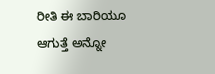ರೀತಿ ಈ ಬಾರಿಯೂ ಆಗುತ್ತೆ ಅನ್ನೋ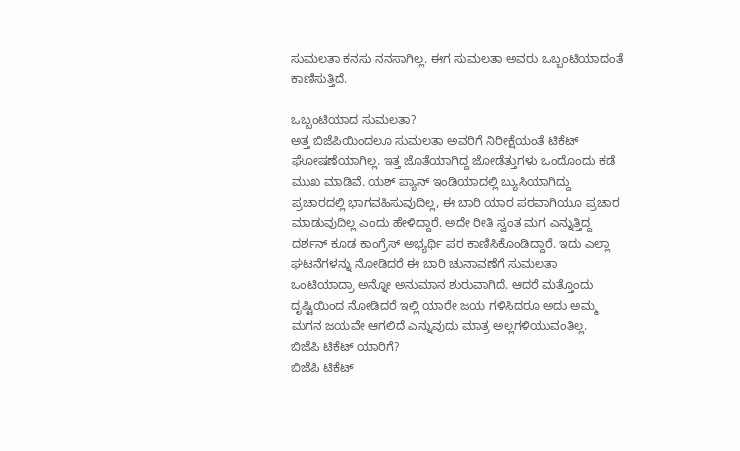ಸುಮಲತಾ ಕನಸು ನನಸಾಗಿಲ್ಲ. ಈಗ ಸುಮಲತಾ ಅವರು ಒಬ್ಬಂಟಿಯಾದಂತೆ ಕಾಣಿಸುತ್ತಿದೆ.

ಒಬ್ಬಂಟಿಯಾದ ಸುಮಲತಾ?
ಅತ್ತ ಬಿಜೆಪಿಯಿಂದಲೂ ಸುಮಲತಾ ಅವರಿಗೆ ನಿರೀಕ್ಷೆಯಂತೆ ಟಿಕೆಟ್ ಘೋಷಣೆಯಾಗಿಲ್ಲ. ಇತ್ತ ಜೊತೆಯಾಗಿದ್ದ ಜೋಡೆತ್ತುಗಳು ಒಂದೊಂದು ಕಡೆ ಮುಖ ಮಾಡಿವೆ. ಯಶ್ ಪ್ಯಾನ್ ಇಂಡಿಯಾದಲ್ಲಿ ಬ್ಯುಸಿಯಾಗಿದ್ದು ಪ್ರಚಾರದಲ್ಲಿ ಭಾಗವಹಿಸುವುದಿಲ್ಲ, ಈ ಬಾರಿ ಯಾರ ಪರವಾಗಿಯೂ ಪ್ರಚಾರ ಮಾಡುವುದಿಲ್ಲ ಎಂದು ಹೇಳಿದ್ದಾರೆ. ಅದೇ ರೀತಿ ಸ್ವಂತ ಮಗ ಎನ್ನುತ್ತಿದ್ದ ದರ್ಶನ್ ಕೂಡ ಕಾಂಗ್ರೆಸ್ ಅಭ್ಯರ್ಥಿ ಪರ ಕಾಣಿಸಿಕೊಂಡಿದ್ದಾರೆ. ಇದು ಎಲ್ಲಾ ಘಟನೆಗಳನ್ನು ನೋಡಿದರೆ ಈ ಬಾರಿ ಚುನಾವಣೆಗೆ ಸುಮಲತಾ ಒಂಟಿಯಾದ್ರಾ ಅನ್ನೋ ಅನುಮಾನ ಶುರುವಾಗಿದೆ. ಆದರೆ ಮತ್ತೊಂದು ದೃಷ್ಟಿಯಿಂದ ನೋಡಿದರೆ ಇಲ್ಲಿ ಯಾರೇ ಜಯ ಗಳಿಸಿದರೂ ಅದು ಅಮ್ಮ ಮಗನ ಜಯವೇ ಆಗಲಿದೆ ಎನ್ನುವುದು ಮಾತ್ರ ಅಲ್ಲಗಳಿಯುವಂತಿಲ್ಲ.
ಬಿಜೆಪಿ ಟಿಕೆಟ್ ಯಾರಿಗೆ?
ಬಿಜೆಪಿ ಟಿಕೆಟ್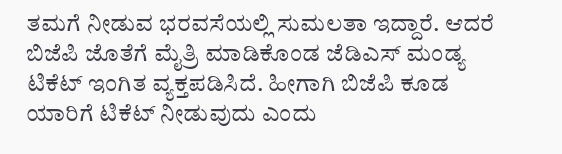ತಮಗೆ ನೀಡುವ ಭರವಸೆಯಲ್ಲಿ ಸುಮಲತಾ ಇದ್ದಾರೆ. ಆದರೆ ಬಿಜೆಪಿ ಜೊತೆಗೆ ಮೈತ್ರಿ ಮಾಡಿಕೊಂಡ ಜೆಡಿಎಸ್ ಮಂಡ್ಯ ಟಿಕೆಟ್ ಇಂಗಿತ ವ್ಯಕ್ತಪಡಿಸಿದೆ. ಹೀಗಾಗಿ ಬಿಜೆಪಿ ಕೂಡ ಯಾರಿಗೆ ಟಿಕೆಟ್ ನೀಡುವುದು ಎಂದು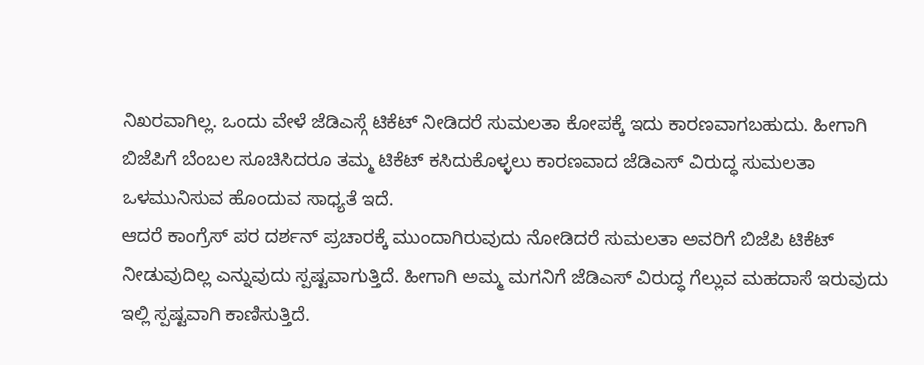ನಿಖರವಾಗಿಲ್ಲ. ಒಂದು ವೇಳೆ ಜೆಡಿಎಸ್ಗೆ ಟಿಕೆಟ್ ನೀಡಿದರೆ ಸುಮಲತಾ ಕೋಪಕ್ಕೆ ಇದು ಕಾರಣವಾಗಬಹುದು. ಹೀಗಾಗಿ ಬಿಜೆಪಿಗೆ ಬೆಂಬಲ ಸೂಚಿಸಿದರೂ ತಮ್ಮ ಟಿಕೆಟ್ ಕಸಿದುಕೊಳ್ಳಲು ಕಾರಣವಾದ ಜೆಡಿಎಸ್ ವಿರುದ್ಧ ಸುಮಲತಾ ಒಳಮುನಿಸುವ ಹೊಂದುವ ಸಾಧ್ಯತೆ ಇದೆ.
ಆದರೆ ಕಾಂಗ್ರೆಸ್ ಪರ ದರ್ಶನ್ ಪ್ರಚಾರಕ್ಕೆ ಮುಂದಾಗಿರುವುದು ನೋಡಿದರೆ ಸುಮಲತಾ ಅವರಿಗೆ ಬಿಜೆಪಿ ಟಿಕೆಟ್ ನೀಡುವುದಿಲ್ಲ ಎನ್ನುವುದು ಸ್ಪಷ್ಟವಾಗುತ್ತಿದೆ. ಹೀಗಾಗಿ ಅಮ್ಮ ಮಗನಿಗೆ ಜೆಡಿಎಸ್ ವಿರುದ್ಧ ಗೆಲ್ಲುವ ಮಹದಾಸೆ ಇರುವುದು ಇಲ್ಲಿ ಸ್ಪಷ್ಟವಾಗಿ ಕಾಣಿಸುತ್ತಿದೆ.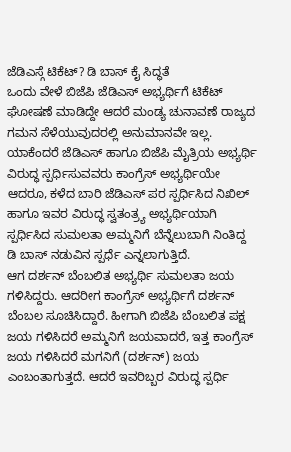ಜೆಡಿಎಸ್ಗೆ ಟಿಕೆಟ್? ಡಿ ಬಾಸ್ ಕೈ ಸಿದ್ಧತೆ
ಒಂದು ವೇಳೆ ಬಿಜೆಪಿ ಜೆಡಿಎಸ್ ಅಭ್ಯರ್ಥಿಗೆ ಟಿಕೆಟ್ ಘೋಷಣೆ ಮಾಡಿದ್ದೇ ಆದರೆ ಮಂಡ್ಯ ಚುನಾವಣೆ ರಾಜ್ಯದ ಗಮನ ಸೆಳೆಯುವುದರಲ್ಲಿ ಅನುಮಾನವೇ ಇಲ್ಲ. ಯಾಕೆಂದರೆ ಜೆಡಿಎಸ್ ಹಾಗೂ ಬಿಜೆಪಿ ಮೈತ್ರಿಯ ಅಭ್ಯರ್ಥಿ ವಿರುದ್ಧ ಸ್ಪರ್ಧಿಸುವವರು ಕಾಂಗ್ರೆಸ್ ಅಭ್ಯರ್ಥಿಯೇ ಆದರೂ, ಕಳೆದ ಬಾರಿ ಜೆಡಿಎಸ್ ಪರ ಸ್ಪರ್ಧಿಸಿದ ನಿಖಿಲ್ ಹಾಗೂ ಇವರ ವಿರುದ್ಧ ಸ್ವತಂತ್ರ್ಯ ಅಭ್ಯರ್ಥಿಯಾಗಿ ಸ್ಪರ್ಧಿಸಿದ ಸುಮಲತಾ ಅಮ್ಮನಿಗೆ ಬೆನ್ನೆಲುಬಾಗಿ ನಿಂತಿದ್ದ ಡಿ ಬಾಸ್ ನಡುವಿನ ಸ್ಪರ್ಧೆ ಎನ್ನಲಾಗುತ್ತಿದೆ.
ಆಗ ದರ್ಶನ್ ಬೆಂಬಲಿತ ಅಭ್ಯರ್ಥಿ ಸುಮಲತಾ ಜಯ ಗಳಿಸಿದ್ದರು. ಆದರೀಗ ಕಾಂಗ್ರೆಸ್ ಅಭ್ಯರ್ಥಿಗೆ ದರ್ಶನ್ ಬೆಂಬಲ ಸೂಚಿಸಿದ್ದಾರೆ. ಹೀಗಾಗಿ ಬಿಜೆಪಿ ಬೆಂಬಲಿತ ಪಕ್ಷ ಜಯ ಗಳಿಸಿದರೆ ಅಮ್ಮನಿಗೆ ಜಯವಾದರೆ, ಇತ್ತ ಕಾಂಗ್ರೆಸ್ ಜಯ ಗಳಿಸಿದರೆ ಮಗನಿಗೆ (ದರ್ಶನ್) ಜಯ ಎಂಬಂತಾಗುತ್ತದೆ. ಆದರೆ ಇವರಿಬ್ಬರ ವಿರುದ್ಧ ಸ್ಪರ್ಧಿ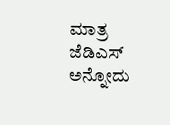ಮಾತ್ರ ಜೆಡಿಎಸ್ ಅನ್ನೋದು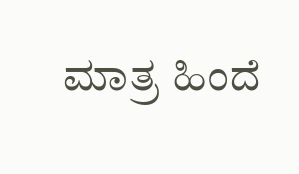ಮಾತ್ರ ಹಿಂದೆ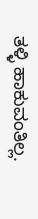ತಳ್ಳಿ ಹಾಕುವಂತಿಲ್ಲ.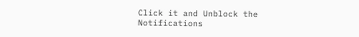Click it and Unblock the Notifications